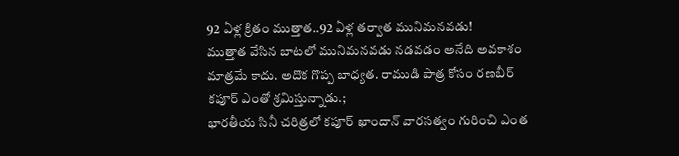92 ఏళ్ల క్రితం ముత్తాత..92 ఏళ్ల తర్వాత మునిమనవడు!
ముత్తాత వేసిన బాటలో మునిమనవడు నడవడం అనేది అవకాశం మాత్రమే కాదు. అదొక గొప్ప బాధ్యత. రాముడి పాత్ర కోసం రణబీర్ కపూర్ ఎంతో శ్రమిస్తున్నాడు.;
భారతీయ సినీ చరిత్రలో కపూర్ ఖాందాన్ వారసత్వం గురించి ఎంత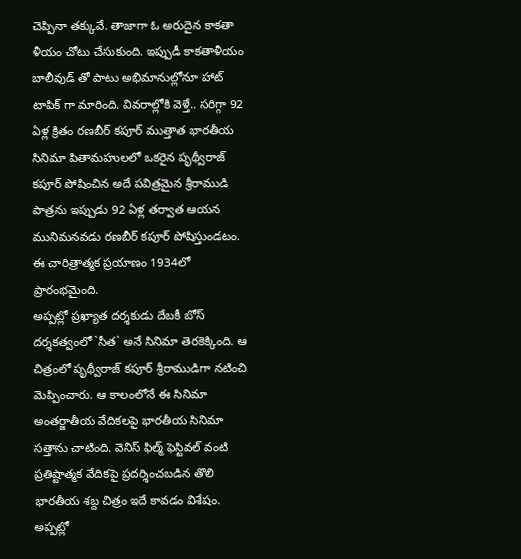చెప్పినా తక్కువే. తాజాగా ఓ అరుదైన కాకతా ళీయం చోటు చేసుకుంది. ఇప్పుడీ కాకతాళీయం బాలీవుడ్ తో పాటు అభిమానుల్లోనూ హాట్ టాపిక్ గా మారింది. వివరాల్లోకి వెళ్తే.. సరిగ్గా 92 ఏళ్ల క్రితం రణబీర్ కపూర్ ముత్తాత భారతీయ సినిమా పితామహులలో ఒకరైన పృథ్వీరాజ్ కపూర్ పోషించిన అదే పవిత్రమైన శ్రీరాముడి పాత్రను ఇప్పుడు 92 ఏళ్ల తర్వాత ఆయన మునిమనవడు రణబీర్ కపూర్ పోషిస్తుండటం. ఈ చారిత్రాత్మక ప్రయాణం 1934లో ప్రారంభమైంది.
అప్పట్లో ప్రఖ్యాత దర్శకుడు దేబకీ బోస్ దర్శకత్వంలో `సీత` అనే సినిమా తెరకెక్కింది. ఆ చిత్రంలో పృథ్వీరాజ్ కపూర్ శ్రీరాముడిగా నటించి మెప్పించారు. ఆ కాలంలోనే ఈ సినిమా అంతర్జాతీయ వేదికలపై భారతీయ సినిమా సత్తాను చాటింది. వెనిస్ ఫిల్మ్ ఫెస్టివల్ వంటి ప్రతిష్టాత్మక వేదికపై ప్రదర్శించబడిన తొలి భారతీయ శబ్ద చిత్రం ఇదే కావడం విశేషం. అప్పట్లో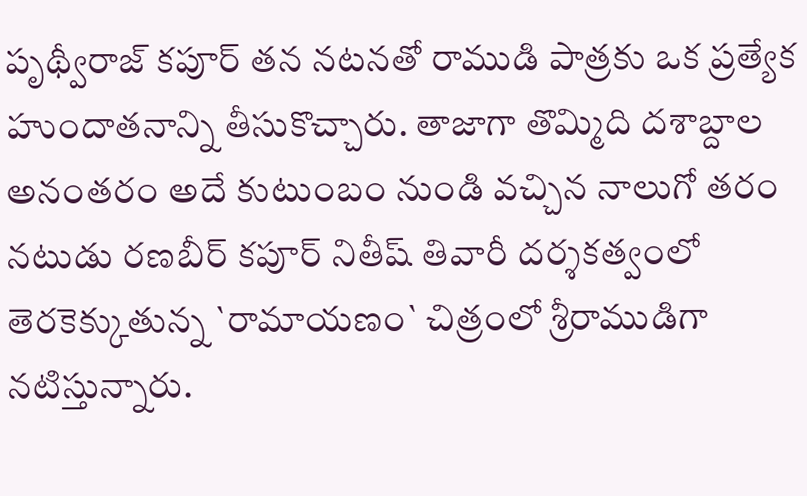పృథ్వీరాజ్ కపూర్ తన నటనతో రాముడి పాత్రకు ఒక ప్రత్యేక హుందాతనాన్ని తీసుకొచ్చారు. తాజాగా తొమ్మిది దశాబ్దాల అనంతరం అదే కుటుంబం నుండి వచ్చిన నాలుగో తరం నటుడు రణబీర్ కపూర్ నితీష్ తివారీ దర్శకత్వంలో తెరకెక్కుతున్న `రామాయణం` చిత్రంలో శ్రీరాముడిగా నటిస్తున్నారు.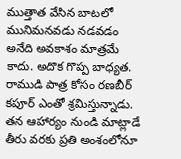ముత్తాత వేసిన బాటలో మునిమనవడు నడవడం అనేది అవకాశం మాత్రమే కాదు. అదొక గొప్ప బాధ్యత. రాముడి పాత్ర కోసం రణబీర్ కపూర్ ఎంతో శ్రమిస్తున్నాడు. తన ఆహార్యం నుండి మాట్లాడే తీరు వరకు ప్రతి అంశంలోనూ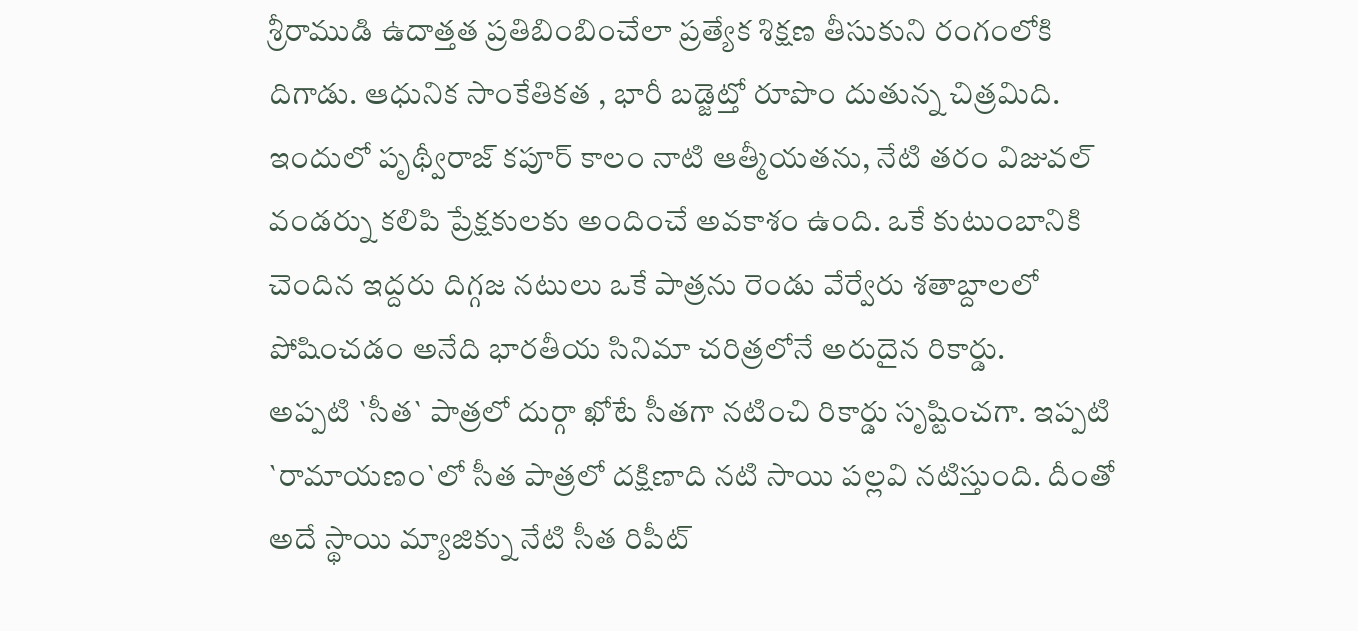శ్రీరాముడి ఉదాత్తత ప్రతిబింబించేలా ప్రత్యేక శిక్షణ తీసుకుని రంగంలోకి దిగాడు. ఆధునిక సాంకేతికత , భారీ బడ్జెట్తో రూపొం దుతున్న చిత్రమిది. ఇందులో పృథ్వీరాజ్ కపూర్ కాలం నాటి ఆత్మీయతను, నేటి తరం విజువల్ వండర్ను కలిపి ప్రేక్షకులకు అందించే అవకాశం ఉంది. ఒకే కుటుంబానికి చెందిన ఇద్దరు దిగ్గజ నటులు ఒకే పాత్రను రెండు వేర్వేరు శతాబ్దాలలో పోషించడం అనేది భారతీయ సినిమా చరిత్రలోనే అరుదైన రికార్డు.
అప్పటి `సీత` పాత్రలో దుర్గా ఖోటే సీతగా నటించి రికార్డు సృష్టించగా. ఇప్పటి `రామాయణం`లో సీత పాత్రలో దక్షిణాది నటి సాయి పల్లవి నటిస్తుంది. దీంతో అదే స్థాయి మ్యాజిక్ను నేటి సీత రిపీట్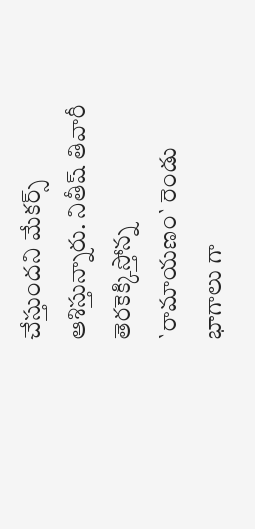చేస్తుందని మేకర్స్ ఆశిస్తున్నారు. నితీష్ తివారీ తెరకెక్కిస్తోన్న `రామాయణం` రెండు భాగాలు గా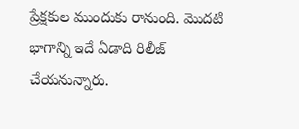ప్రేక్షకుల ముందుకు రానుంది. మొదటి భాగాన్ని ఇదే ఏడాది రిలీజ్ చేయనున్నారు.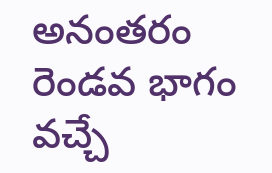అనంతరం రెండవ భాగం వచ్చే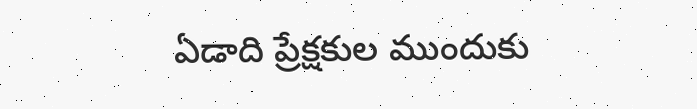ఏడాది ప్రేక్షకుల ముందుకు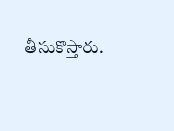తీసుకొస్తారు.